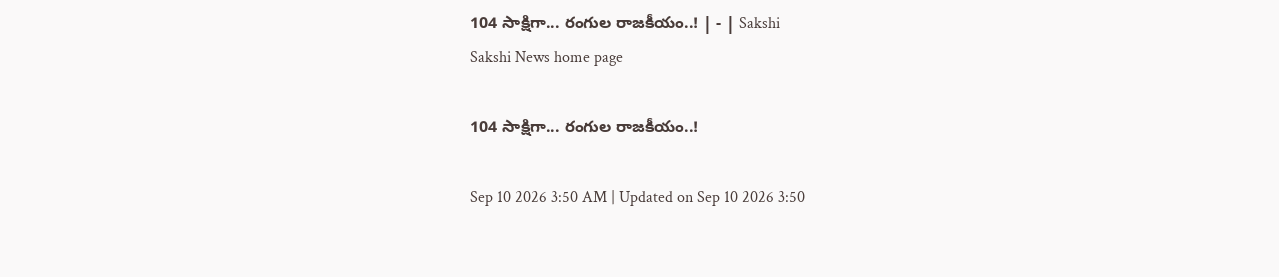104 సాక్షిగా... రంగుల రాజకీయం..! | - | Sakshi
Sakshi News home page

104 సాక్షిగా... రంగుల రాజకీయం..!

Sep 10 2026 3:50 AM | Updated on Sep 10 2026 3:50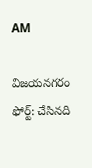AM

విజయనగరం ఫోర్ట్‌: చేసినది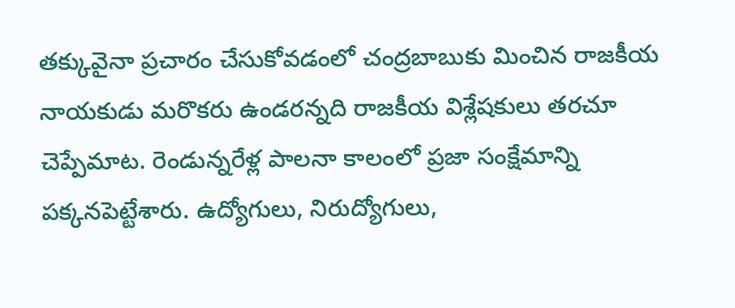తక్కువైనా ప్రచారం చేసుకోవడంలో చంద్రబాబుకు మించిన రాజకీయ నాయకుడు మరొకరు ఉండరన్నది రాజకీయ విశ్లేషకులు తరచూ చెప్పేమాట. రెండున్నరేళ్ల పాలనా కాలంలో ప్రజా సంక్షేమాన్ని పక్కనపెట్టేశారు. ఉద్యోగులు, నిరుద్యోగులు,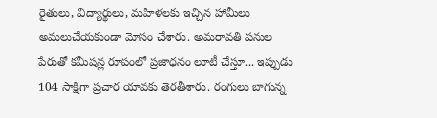రైతులు, విద్యార్థులు, మహిళలకు ఇచ్చిన హామీలు అమలుచేయకుండా మోసం చేశారు. అమరావతి పనుల పేరుతో కమీషన్ల రూపంలో ప్రజాధనం లూటీ చేస్తూ... ఇప్పుడు 104 సాక్షిగా ప్రచార యావకు తెరతీశారు. రంగులు బాగున్న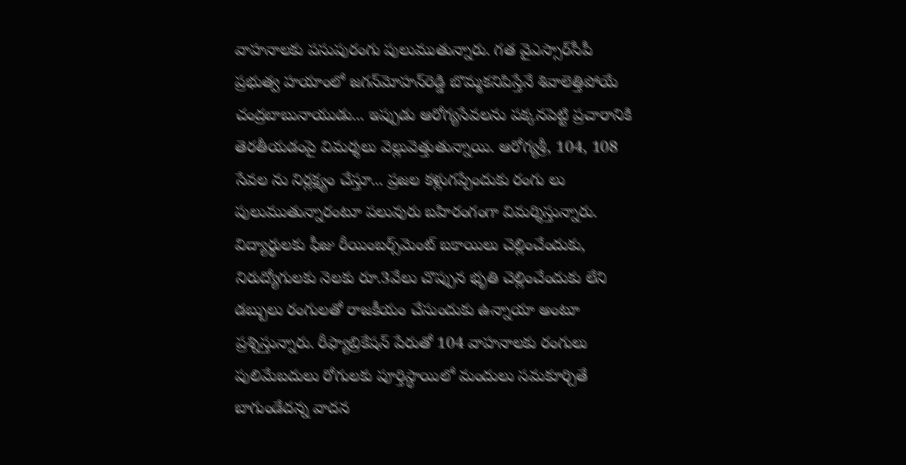వాహనాలకు పసుపురంగు పులుముతున్నారు. గత వైఎస్సార్‌సీపీ ప్రభుత్వ హయాంలో జగన్‌మోహన్‌రెడ్డి బొమ్మకనిపిస్తేనే శివాలెత్తిపోయే చంద్రబాబునాయుడు... ఇప్పుడు ఆరోగ్యసేవలను పక్కనపెట్టి ప్రచారానికి తెరతీయడంపై విమర్శలు వెల్లువెత్తుతున్నాయి. ఆరోగ్యశ్రీ, 104, 108 సేవల ను నిర్లక్ష్యం చేస్తూ... ప్రజల కళ్లుగప్పేందుకు రంగు లు పులుముతున్నారంటూ పలువురు బహిరంగంగా విమర్శిస్తున్నారు. విద్యార్థులకు ఫీజు రీయింబర్స్‌మెంట్‌ బకాయిలు చెల్లించేందుకు, నిరుద్యోగులకు నెలకు రూ.3వేలు చొప్పున భృతి చెల్లించేందుకు లేని డబ్బులు రంగులతో రాజకీయం చేసుందుకు ఉన్నాయా అంటూ ప్రశ్నిస్తున్నారు. రీఫ్యాబ్రికేషన్‌ పేరుతో 104 వాహనాలకు రంగులు పులిమేబదులు రోగులకు పూర్తిస్థాయిలో మందులు సమకూర్చితే బాగుండేదన్న వాదన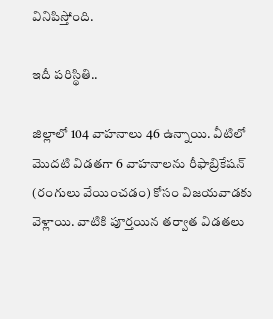వినిపిస్తోంది.

ఇదీ పరిస్థితి..

జిల్లాలో 104 వాహనాలు 46 ఉన్నాయి. వీటిలో మొదటి విడతగా 6 వాహనాలను రీఫాబ్రికేషన్‌ (రంగులు వేయించడం) కోసం విజయవాడకు వెళ్లాయి. వాటికి పూర్తయిన తర్వాత విడతలు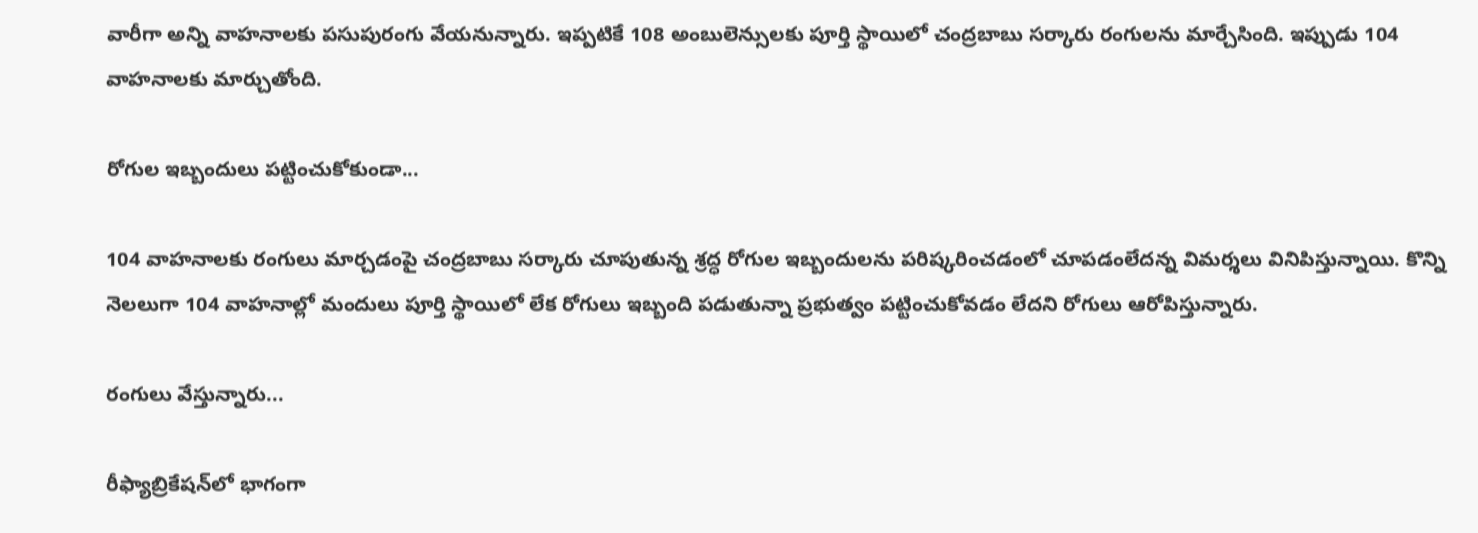వారీగా అన్ని వాహనాలకు పసుపురంగు వేయనున్నారు. ఇప్పటికే 108 అంబులెన్సులకు పూర్తి స్థాయిలో చంద్రబాబు సర్కారు రంగులను మార్చేసింది. ఇప్పుడు 104 వాహనాలకు మార్చుతోంది.

రోగుల ఇబ్బందులు పట్టించుకోకుండా...

104 వాహనాలకు రంగులు మార్చడంపై చంద్రబాబు సర్కారు చూపుతున్న శ్రద్ధ రోగుల ఇబ్బందులను పరిష్కరించడంలో చూపడంలేదన్న విమర్శలు వినిపిస్తున్నాయి. కొన్ని నెలలుగా 104 వాహనాల్లో మందులు పూర్తి స్థాయిలో లేక రోగులు ఇబ్బంది పడుతున్నా ప్రభుత్వం పట్టించుకోవడం లేదని రోగులు ఆరోపిస్తున్నారు.

రంగులు వేస్తున్నారు...

రీఫ్యాబ్రికేషన్‌లో భాగంగా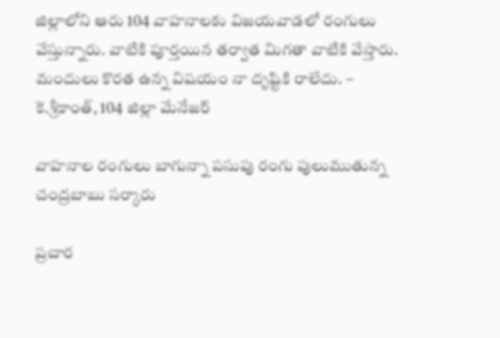జిల్లాలోని ఆరు 104 వాహనాలకు విజయవాడలో రంగులు వేస్తున్నారు. వాటికి పూర్తయిన తర్వాత మిగతా వాటికి వేస్తారు. మందులు కొరత ఉన్న విషయం నా దృష్టికి రాలేదు. – కె.శ్రీకాంత్‌, 104 జిల్లా మేనేజర్‌

వాహనాల రంగులు బాగున్నా పసుపు రంగు పులుముతున్న చంద్రబాబు సర్కారు

ప్రచార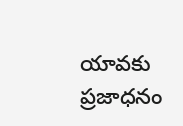యావకు ప్రజాధనం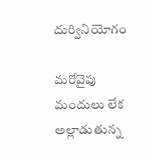దుర్వినియోగం

మరోవైపు మందులు లేక అల్లాడుతున్న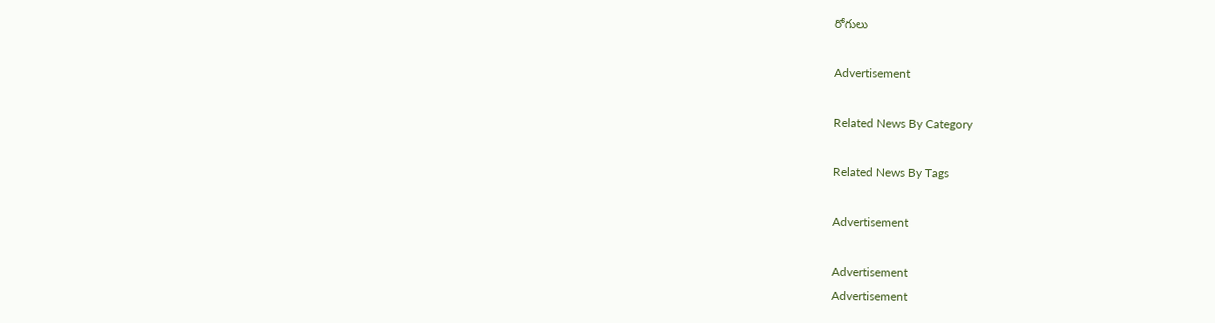రోగులు

Advertisement

Related News By Category

Related News By Tags

Advertisement

Advertisement
Advertisement